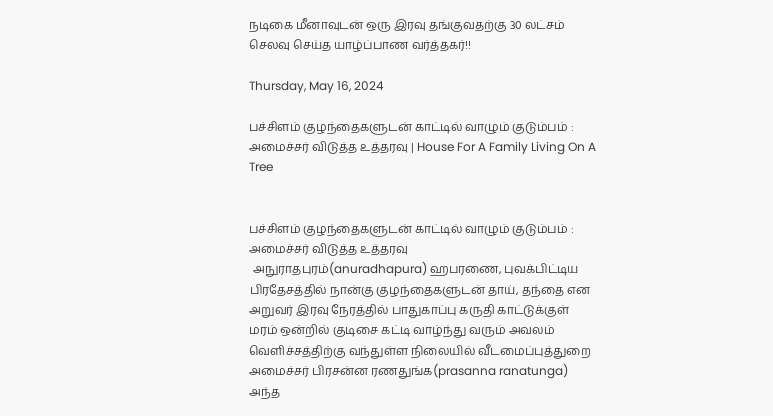நடிகை மீனாவுடன் ஒரு இரவு தங்குவதற்கு 30 லட்சம் செலவு செய்த யாழ்ப்பாண வர்த்தகர்!!

Thursday, May 16, 2024

பச்சிளம் குழந்தைகளுடன் காட்டில் வாழும் குடும்பம் : அமைச்சர் விடுத்த உத்தரவு | House For A Family Living On A Tree


பச்சிளம் குழந்தைகளுடன் காட்டில் வாழும் குடும்பம் : அமைச்சர் விடுத்த உத்தரவு
 அநுராதபுரம்(anuradhapura) ஹபரணை, புவக்பிட்டிய பிரதேசத்தில் நான்கு குழந்தைகளுடன் தாய், தந்தை என அறுவர் இரவு நேரத்தில் பாதுகாப்பு கருதி காட்டுக்குள் மரம் ஒன்றில் குடிசை கட்டி வாழ்ந்து வரும் அவலம் வெளிச்சத்திற்கு வந்துள்ள நிலையில் வீடமைப்புத்துறை அமைச்சர் பிரசன்ன ரணதுங்க(prasanna ranatunga) அந்த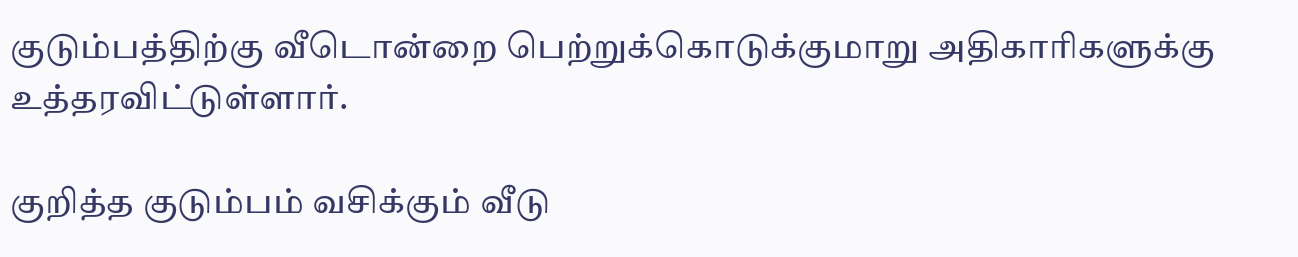குடும்பத்திற்கு வீடொன்றை பெற்றுக்கொடுக்குமாறு அதிகாரிகளுக்கு உத்தரவிட்டுள்ளார்.

குறித்த குடும்பம் வசிக்கும் வீடு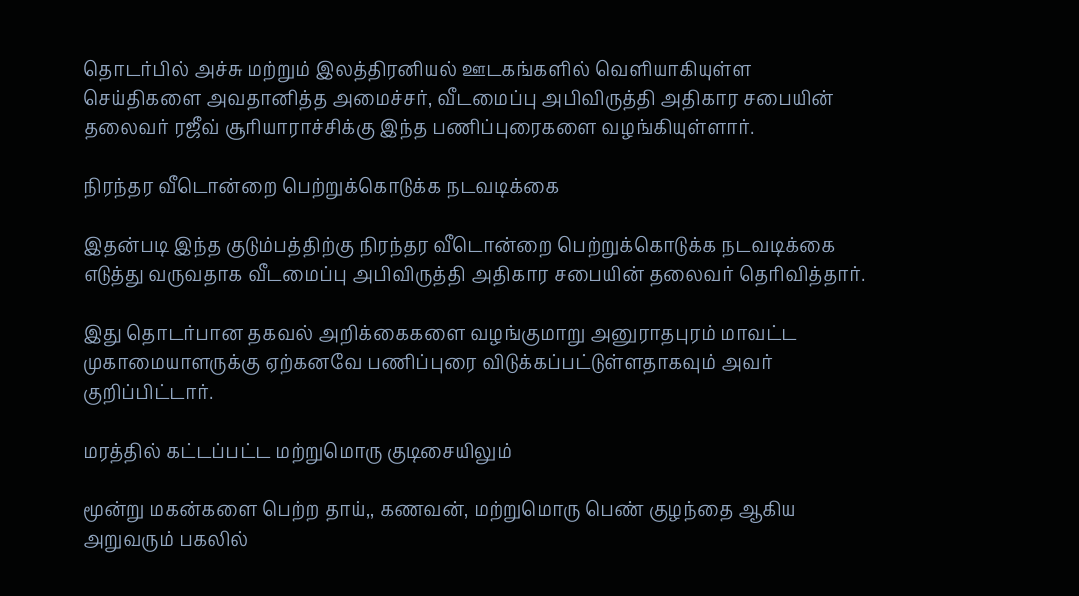தொடர்பில் அச்சு மற்றும் இலத்திரனியல் ஊடகங்களில் வெளியாகியுள்ள செய்திகளை அவதானித்த அமைச்சர், வீடமைப்பு அபிவிருத்தி அதிகார சபையின் தலைவர் ரஜீவ் சூரியாராச்சிக்கு இந்த பணிப்புரைகளை வழங்கியுள்ளார்.

நிரந்தர வீடொன்றை பெற்றுக்கொடுக்க நடவடிக்கை

இதன்படி இந்த குடும்பத்திற்கு நிரந்தர வீடொன்றை பெற்றுக்கொடுக்க நடவடிக்கை எடுத்து வருவதாக வீடமைப்பு அபிவிருத்தி அதிகார சபையின் தலைவர் தெரிவித்தார்.

இது தொடர்பான தகவல் அறிக்கைகளை வழங்குமாறு அனுராதபுரம் மாவட்ட முகாமையாளருக்கு ஏற்கனவே பணிப்புரை விடுக்கப்பட்டுள்ளதாகவும் அவர் குறிப்பிட்டார்.

மரத்தில் கட்டப்பட்ட மற்றுமொரு குடிசையிலும்

மூன்று மகன்களை பெற்ற தாய்,, கணவன், மற்றுமொரு பெண் குழந்தை ஆகிய அறுவரும் பகலில்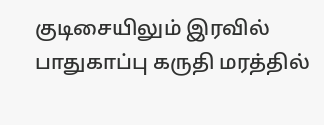குடிசையிலும் இரவில் பாதுகாப்பு கருதி மரத்தில்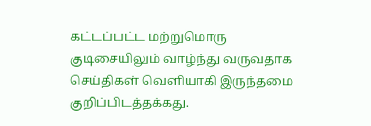கட்டப்பட்ட மற்றுமொரு குடிசையிலும் வாழ்ந்து வருவதாக செய்திகள் வெளியாகி இருந்தமை குறிப்பிடத்தக்கது.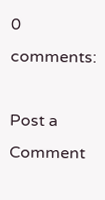0 comments:

Post a Comment